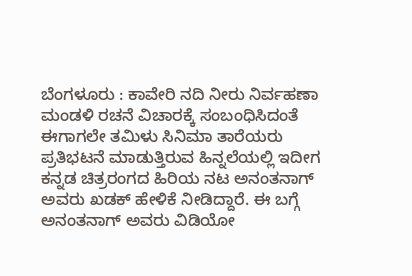ಬೆಂಗಳೂರು : ಕಾವೇರಿ ನದಿ ನೀರು ನಿರ್ವಹಣಾ ಮಂಡಳಿ ರಚನೆ ವಿಚಾರಕ್ಕೆ ಸಂಬಂಧಿಸಿದಂತೆ ಈಗಾಗಲೇ ತಮಿಳು ಸಿನಿಮಾ ತಾರೆಯರು ಪ್ರತಿಭಟನೆ ಮಾಡುತ್ತಿರುವ ಹಿನ್ನಲೆಯಲ್ಲಿ ಇದೀಗ ಕನ್ನಡ ಚಿತ್ರರಂಗದ ಹಿರಿಯ ನಟ ಅನಂತನಾಗ್ ಅವರು ಖಡಕ್ ಹೇಳಿಕೆ ನೀಡಿದ್ದಾರೆ. ಈ ಬಗ್ಗೆ ಅನಂತನಾಗ್ ಅವರು ವಿಡಿಯೋ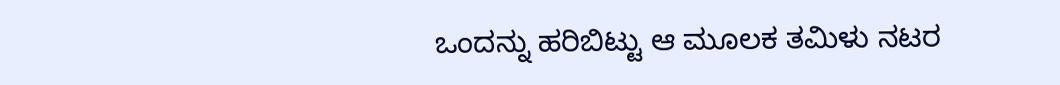ಒಂದನ್ನು ಹರಿಬಿಟ್ಟು ಆ ಮೂಲಕ ತಮಿಳು ನಟರ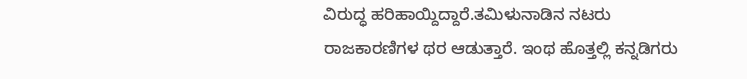ವಿರುದ್ಧ ಹರಿಹಾಯ್ದಿದ್ದಾರೆ.ತಮಿಳುನಾಡಿನ ನಟರು ರಾಜಕಾರಣಿಗಳ ಥರ ಆಡುತ್ತಾರೆ. ಇಂಥ ಹೊತ್ತಲ್ಲಿ ಕನ್ನಡಿಗರು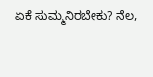ಏಕೆ ಸುಮ್ಮನಿರಬೇಕು? ನೆಲ,